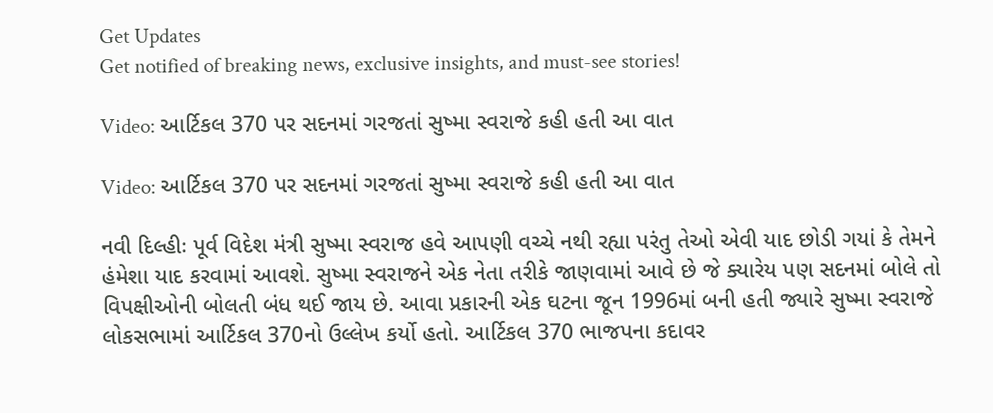Get Updates
Get notified of breaking news, exclusive insights, and must-see stories!

Video: આર્ટિકલ 370 પર સદનમાં ગરજતાં સુષ્મા સ્વરાજે કહી હતી આ વાત

Video: આર્ટિકલ 370 પર સદનમાં ગરજતાં સુષ્મા સ્વરાજે કહી હતી આ વાત

નવી દિલ્હીઃ પૂર્વ વિદેશ મંત્રી સુષ્મા સ્વરાજ હવે આપણી વચ્ચે નથી રહ્યા પરંતુ તેઓ એવી યાદ છોડી ગયાં કે તેમને હંમેશા યાદ કરવામાં આવશે. સુષ્મા સ્વરાજને એક નેતા તરીકે જાણવામાં આવે છે જે ક્યારેય પણ સદનમાં બોલે તો વિપક્ષીઓની બોલતી બંધ થઈ જાય છે. આવા પ્રકારની એક ઘટના જૂન 1996માં બની હતી જ્યારે સુષ્મા સ્વરાજે લોકસભામાં આર્ટિકલ 370નો ઉલ્લેખ કર્યો હતો. આર્ટિકલ 370 ભાજપના કદાવર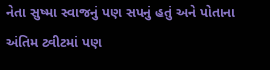નેતા સુષ્મા સ્વાજનું પણ સપનું હતું અને પોતાના અંતિમ ટ્વીટમાં પણ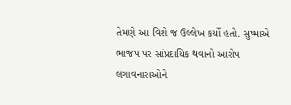તેમણે આ વિશે જ ઉલ્લેખ કર્યો હતો. સુષ્માએ ભાજપ પર સાંપ્રદાયિક થવાનો આરોપ લગાવનારાઓને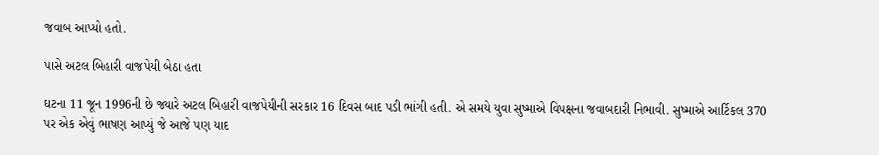જવાબ આપ્યો હતો.

પાસે અટલ બિહારી વાજપેયી બેઠા હતા

ઘટના 11 જૂન 1996ની છે જ્યારે અટલ બિહારી વાજપેયીની સરકાર 16 દિવસ બાદ પડી ભાંગી હતી. એ સમયે યુવા સુષ્માએ વિપક્ષના જવાબદારી નિભાવી. સુષ્માએ આર્ટિકલ 370 પર એક એવું ભાષણ આપ્યું જે આજે પણ યાદ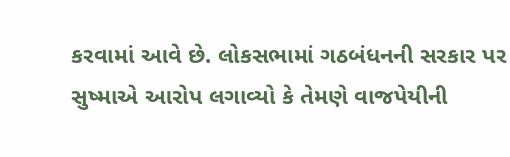કરવામાં આવે છે. લોકસભામાં ગઠબંધનની સરકાર પર સુષ્માએ આરોપ લગાવ્યો કે તેમણે વાજપેયીની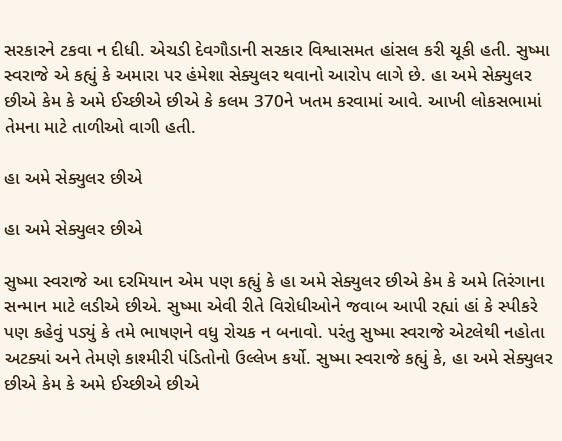સરકારને ટકવા ન દીધી. એચડી દેવગૌડાની સરકાર વિશ્વાસમત હાંસલ કરી ચૂકી હતી. સુષ્મા સ્વરાજે એ કહ્યું કે અમારા પર હંમેશા સેક્યુલર થવાનો આરોપ લાગે છે. હા અમે સેક્યુલર છીએ કેમ કે અમે ઈચ્છીએ છીએ કે કલમ 370ને ખતમ કરવામાં આવે. આખી લોકસભામાં તેમના માટે તાળીઓ વાગી હતી.

હા અમે સેક્યુલર છીએ

હા અમે સેક્યુલર છીએ

સુષ્મા સ્વરાજે આ દરમિયાન એમ પણ કહ્યું કે હા અમે સેક્યુલર છીએ કેમ કે અમે તિરંગાના સન્માન માટે લડીએ છીએ. સુષ્મા એવી રીતે વિરોધીઓને જવાબ આપી રહ્યાં હાં કે સ્પીકરે પણ કહેવું પડ્યું કે તમે ભાષણને વધુ રોચક ન બનાવો. પરંતુ સુષ્મા સ્વરાજે એટલેથી નહોતા અટક્યાં અને તેમણે કાશ્મીરી પંડિતોનો ઉલ્લેખ કર્યો. સુષ્મા સ્વરાજે કહ્યું કે, હા અમે સેક્યુલર છીએ કેમ કે અમે ઈચ્છીએ છીએ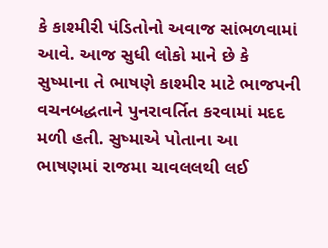કે કાશ્મીરી પંડિતોનો અવાજ સાંભળવામાં આવે. આજ સુધી લોકો માને છે કે સુષ્માના તે ભાષણે કાશ્મીર માટે ભાજપની વચનબદ્ધતાને પુનરાવર્તિત કરવામાં મદદ મળી હતી. સુષ્માએ પોતાના આ ભાષણમાં રાજમા ચાવલલથી લઈ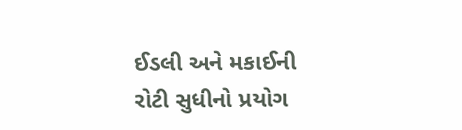ઈડલી અને મકાઈની રોટી સુધીનો પ્રયોગ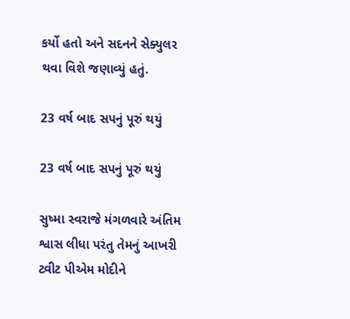કર્યો હતો અને સદનને સેક્યુલર થવા વિશે જણાવ્યું હતું.

23 વર્ષ બાદ સપનું પૂરું થયું

23 વર્ષ બાદ સપનું પૂરું થયું

સુષ્મા સ્વરાજે મંગળવારે અંતિમ શ્વાસ લીધા પરંતુ તેમનું આખરી ટ્વીટ પીએમ મોદીને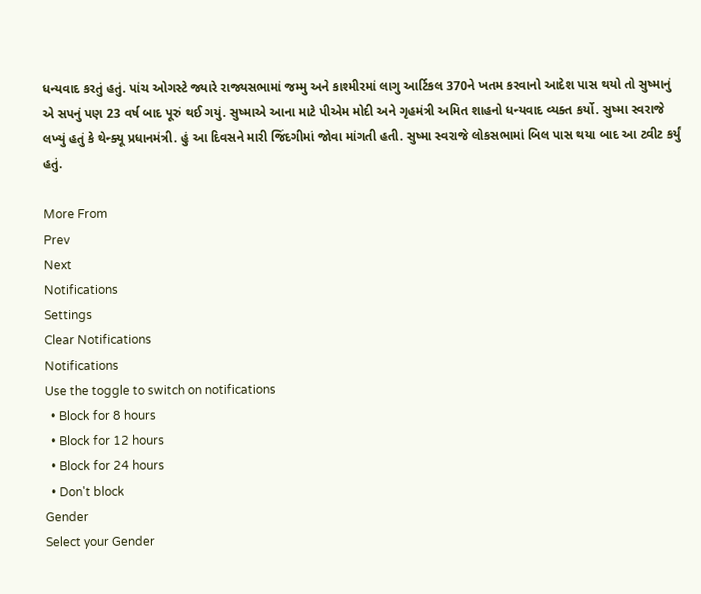ધન્યવાદ કરતું હતું. પાંચ ઓગસ્ટે જ્યારે રાજ્યસભામાં જમ્મુ અને કાશ્મીરમાં લાગુ આર્ટિકલ 370ને ખતમ કરવાનો આદેશ પાસ થયો તો સુષ્માનું એ સપનું પણ 23 વર્ષ બાદ પૂરું થઈ ગયું. સુષ્માએ આના માટે પીએમ મોદી અને ગૃહમંત્રી અમિત શાહનો ધન્યવાદ વ્યક્ત કર્યો. સુષ્મા સ્વરાજે લખ્યું હતું કે થેન્ક્યૂ પ્રધાનમંત્રી. હું આ દિવસને મારી જિંદગીમાં જોવા માંગતી હતી. સુષ્મા સ્વરાજે લોકસભામાં બિલ પાસ થયા બાદ આ ટ્વીટ કર્યું હતું.

More From
Prev
Next
Notifications
Settings
Clear Notifications
Notifications
Use the toggle to switch on notifications
  • Block for 8 hours
  • Block for 12 hours
  • Block for 24 hours
  • Don't block
Gender
Select your Gender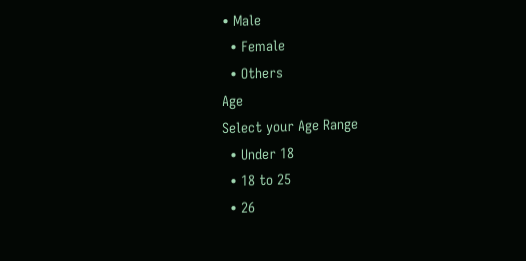• Male
  • Female
  • Others
Age
Select your Age Range
  • Under 18
  • 18 to 25
  • 26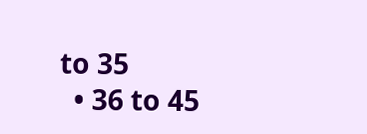to 35
  • 36 to 45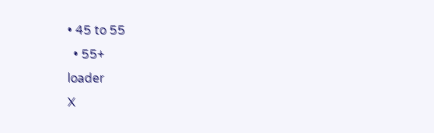• 45 to 55
  • 55+
loader
X